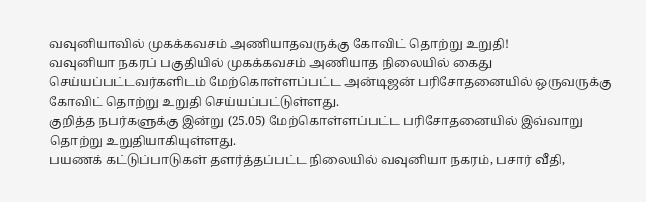வவுனியாவில் முகக்கவசம் அணியாதவருக்கு கோவிட் தொற்று உறுதி!
வவுனியா நகரப் பகுதியில் முகக்கவசம் அணியாத நிலையில் கைது செய்யப்பட்டவர்களிடம் மேற்கொள்ளப்பட்ட அன்டிஜன் பரிசோதனையில் ஒருவருக்கு கோவிட் தொற்று உறுதி செய்யப்பட்டுள்ளது.
குறித்த நபர்களுக்கு இன்று (25.05) மேற்கொள்ளப்பட்ட பரிசோதனையில் இவ்வாறு தொற்று உறுதியாகியுள்ளது.
பயணக் கட்டுப்பாடுகள் தளர்த்தப்பட்ட நிலையில் வவுனியா நகரம், பசார் வீதி,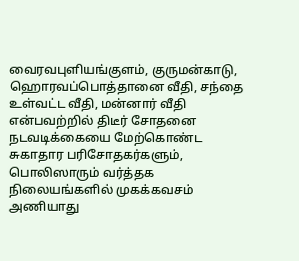வைரவபுளியங்குளம், குருமன்காடு, ஹொரவப்பொத்தானை வீதி, சந்தை உள்வட்ட வீதி, மன்னார் வீதி என்பவற்றில் திடீர் சோதனை நடவடிக்கையை மேற்கொண்ட சுகாதார பரிசோதகர்களும், பொலிஸாரும் வர்த்தக நிலையங்களில் முகக்கவசம் அணியாது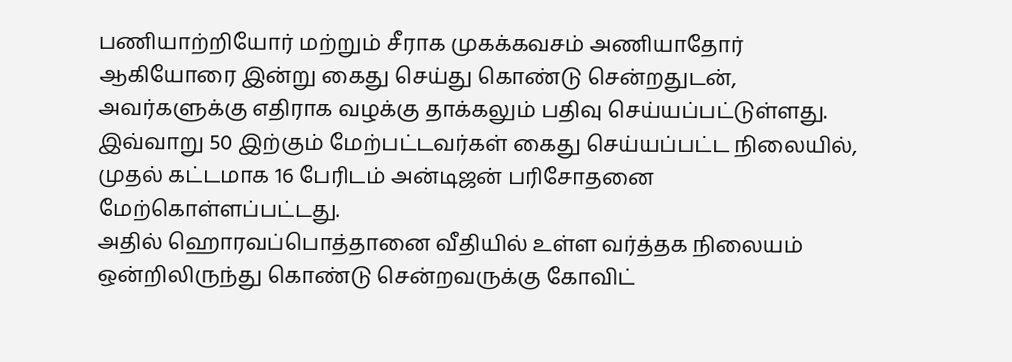பணியாற்றியோர் மற்றும் சீராக முகக்கவசம் அணியாதோர் ஆகியோரை இன்று கைது செய்து கொண்டு சென்றதுடன், அவர்களுக்கு எதிராக வழக்கு தாக்கலும் பதிவு செய்யப்பட்டுள்ளது.
இவ்வாறு 50 இற்கும் மேற்பட்டவர்கள் கைது செய்யப்பட்ட நிலையில், முதல் கட்டமாக 16 பேரிடம் அன்டிஜன் பரிசோதனை மேற்கொள்ளப்பட்டது.
அதில் ஹொரவப்பொத்தானை வீதியில் உள்ள வர்த்தக நிலையம் ஒன்றிலிருந்து கொண்டு சென்றவருக்கு கோவிட்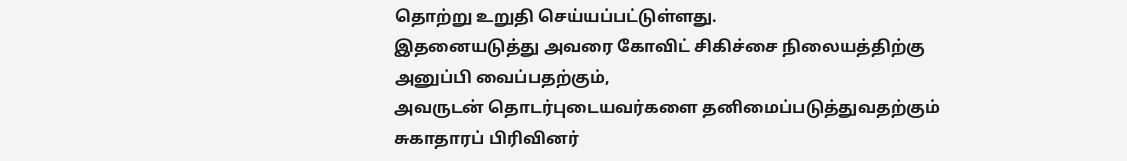தொற்று உறுதி செய்யப்பட்டுள்ளது.
இதனையடுத்து அவரை கோவிட் சிகிச்சை நிலையத்திற்கு அனுப்பி வைப்பதற்கும்,
அவருடன் தொடர்புடையவர்களை தனிமைப்படுத்துவதற்கும் சுகாதாரப் பிரிவினர்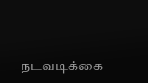நடவடிக்கை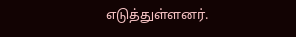எடுத்துள்ளனர்.